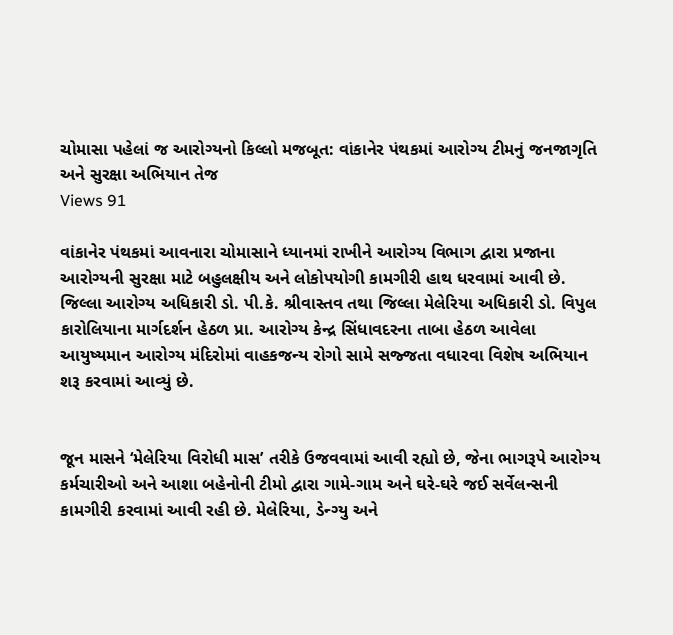ચોમાસા પહેલાં જ આરોગ્યનો કિલ્લો મજબૂત: વાંકાનેર પંથકમાં આરોગ્ય ટીમનું જનજાગૃતિ અને સુરક્ષા અભિયાન તેજ
Views 91

વાંકાનેર પંથકમાં આવનારા ચોમાસાને ધ્યાનમાં રાખીને આરોગ્ય વિભાગ દ્વારા પ્રજાના આરોગ્યની સુરક્ષા માટે બહુલક્ષીય અને લોકોપયોગી કામગીરી હાથ ધરવામાં આવી છે. જિલ્લા આરોગ્ય અધિકારી ડો. પી.કે. શ્રીવાસ્તવ તથા જિલ્લા મેલેરિયા અધિકારી ડો. વિપુલ કારોલિયાના માર્ગદર્શન હેઠળ પ્રા. આરોગ્ય કેન્દ્ર સિંધાવદરના તાબા હેઠળ આવેલા આયુષ્યમાન આરોગ્ય મંદિરોમાં વાહકજન્ય રોગો સામે સજ્જતા વધારવા વિશેષ અભિયાન શરૂ કરવામાં આવ્યું છે.


જૂન માસને ‘મેલેરિયા વિરોધી માસ’ તરીકે ઉજવવામાં આવી રહ્યો છે, જેના ભાગરૂપે આરોગ્ય કર્મચારીઓ અને આશા બહેનોની ટીમો દ્વારા ગામે-ગામ અને ઘરે-ઘરે જઈ સર્વેલન્સની કામગીરી કરવામાં આવી રહી છે. મેલેરિયા, ડેન્ગ્યુ અને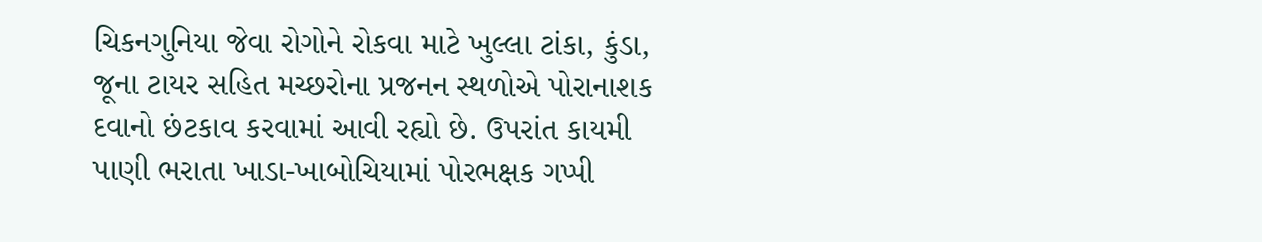ચિકનગુનિયા જેવા રોગોને રોકવા માટે ખુલ્લા ટાંકા, કુંડા, જૂના ટાયર સહિત મચ્છરોના પ્રજનન સ્થળોએ પોરાનાશક દવાનો છંટકાવ કરવામાં આવી રહ્યો છે. ઉપરાંત કાયમી પાણી ભરાતા ખાડા-ખાબોચિયામાં પોરભક્ષક ગપ્પી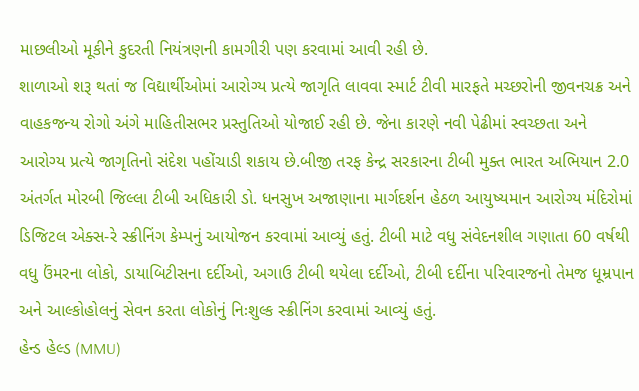માછલીઓ મૂકીને કુદરતી નિયંત્રણની કામગીરી પણ કરવામાં આવી રહી છે.
શાળાઓ શરૂ થતાં જ વિદ્યાર્થીઓમાં આરોગ્ય પ્રત્યે જાગૃતિ લાવવા સ્માર્ટ ટીવી મારફતે મચ્છરોની જીવનચક્ર અને વાહકજન્ય રોગો અંગે માહિતીસભર પ્રસ્તુતિઓ યોજાઈ રહી છે. જેના કારણે નવી પેઢીમાં સ્વચ્છતા અને આરોગ્ય પ્રત્યે જાગૃતિનો સંદેશ પહોંચાડી શકાય છે.બીજી તરફ કેન્દ્ર સરકારના ટીબી મુક્ત ભારત અભિયાન 2.0 અંતર્ગત મોરબી જિલ્લા ટીબી અધિકારી ડો. ધનસુખ અજાણાના માર્ગદર્શન હેઠળ આયુષ્યમાન આરોગ્ય મંદિરોમાં ડિજિટલ એક્સ-રે સ્ક્રીનિંગ કેમ્પનું આયોજન કરવામાં આવ્યું હતું. ટીબી માટે વધુ સંવેદનશીલ ગણાતા 60 વર્ષથી વધુ ઉંમરના લોકો, ડાયાબિટીસના દર્દીઓ, અગાઉ ટીબી થયેલા દર્દીઓ, ટીબી દર્દીના પરિવારજનો તેમજ ધૂમ્રપાન અને આલ્કોહોલનું સેવન કરતા લોકોનું નિઃશુલ્ક સ્ક્રીનિંગ કરવામાં આવ્યું હતું.
હેન્ડ હેલ્ડ (MMU)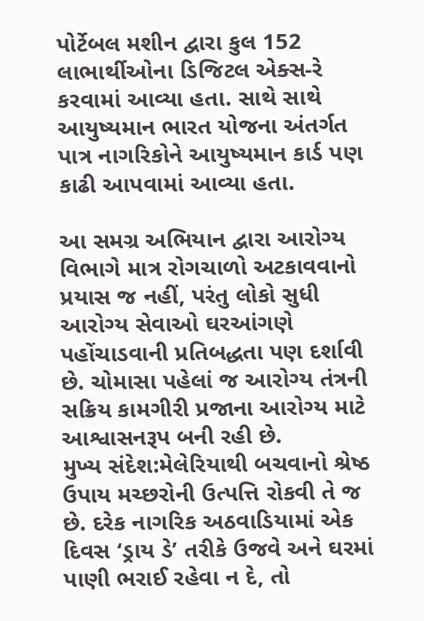પોર્ટેબલ મશીન દ્વારા કુલ 152 લાભાર્થીઓના ડિજિટલ એક્સ-રે કરવામાં આવ્યા હતા. સાથે સાથે આયુષ્યમાન ભારત યોજના અંતર્ગત પાત્ર નાગરિકોને આયુષ્યમાન કાર્ડ પણ કાઢી આપવામાં આવ્યા હતા.

આ સમગ્ર અભિયાન દ્વારા આરોગ્ય વિભાગે માત્ર રોગચાળો અટકાવવાનો પ્રયાસ જ નહીં, પરંતુ લોકો સુધી આરોગ્ય સેવાઓ ઘરઆંગણે પહોંચાડવાની પ્રતિબદ્ધતા પણ દર્શાવી છે. ચોમાસા પહેલાં જ આરોગ્ય તંત્રની સક્રિય કામગીરી પ્રજાના આરોગ્ય માટે આશ્વાસનરૂપ બની રહી છે.
મુખ્ય સંદેશ:મેલેરિયાથી બચવાનો શ્રેષ્ઠ ઉપાય મચ્છરોની ઉત્પત્તિ રોકવી તે જ છે. દરેક નાગરિક અઠવાડિયામાં એક દિવસ ‘ડ્રાય ડે’ તરીકે ઉજવે અને ઘરમાં પાણી ભરાઈ રહેવા ન દે, તો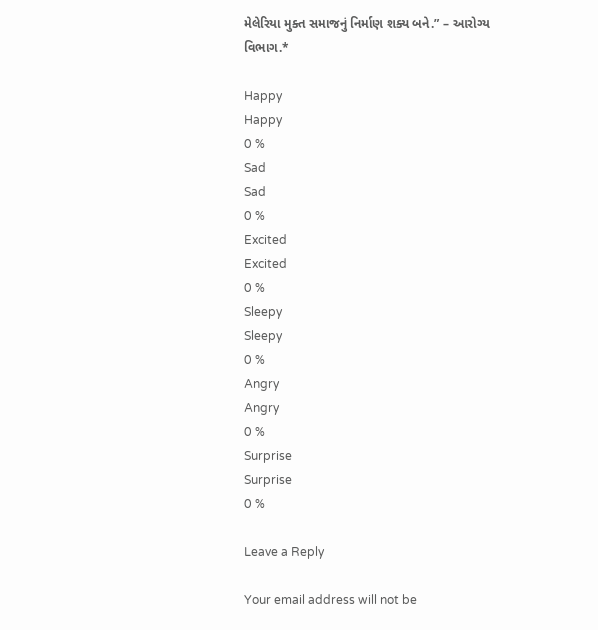મેલેરિયા મુક્ત સમાજનું નિર્માણ શક્ય બને.” – આરોગ્ય વિભાગ.*

Happy
Happy
0 %
Sad
Sad
0 %
Excited
Excited
0 %
Sleepy
Sleepy
0 %
Angry
Angry
0 %
Surprise
Surprise
0 %

Leave a Reply

Your email address will not be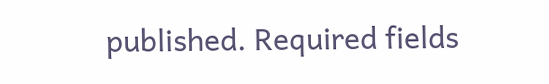published. Required fields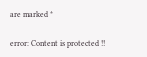are marked *

error: Content is protected !!